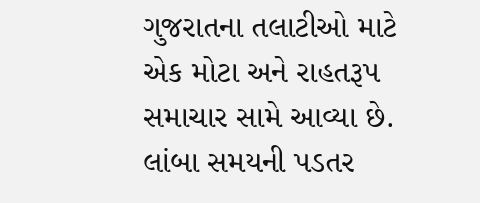ગુજરાતના તલાટીઓ માટે એક મોટા અને રાહતરૂપ સમાચાર સામે આવ્યા છે. લાંબા સમયની પડતર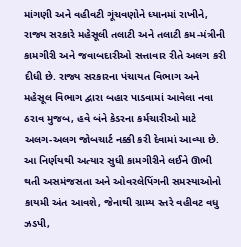માંગણી અને વહીવટી ગૂંચવણોને ધ્યાનમાં રાખીને, રાજ્ય સરકારે મહેસૂલી તલાટી અને તલાટી કમ-મંત્રીની કામગીરી અને જવાબદારીઓ સત્તાવાર રીતે અલગ કરી દીધી છે. રાજ્ય સરકારના પંચાયત વિભાગ અને મહેસૂલ વિભાગ દ્વારા બહાર પાડવામાં આવેલા નવા ઠરાવ મુજબ, હવે બંને કેડરના કર્મચારીઓ માટે અલગ-અલગ જોબચાર્ટ નક્કી કરી દેવામાં આવ્યા છે. આ નિર્ણયથી અત્યાર સુધી કામગીરીને લઈને ઊભી થતી અસમંજસતા અને ઓવરલેપિંગની સમસ્યાઓનો કાયમી અંત આવશે, જેનાથી ગ્રામ્ય સ્તરે વહીવટ વધુ ઝડપી,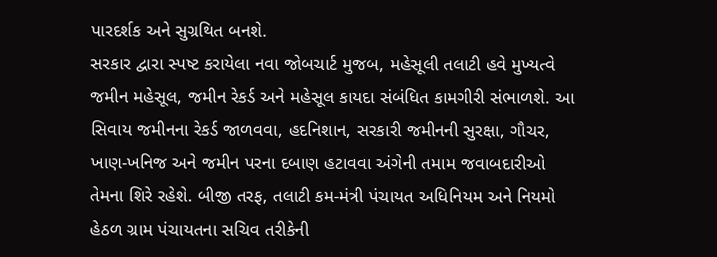પારદર્શક અને સુગ્રથિત બનશે.
સરકાર દ્વારા સ્પષ્ટ કરાયેલા નવા જોબચાર્ટ મુજબ, મહેસૂલી તલાટી હવે મુખ્યત્વે જમીન મહેસૂલ, જમીન રેકર્ડ અને મહેસૂલ કાયદા સંબંધિત કામગીરી સંભાળશે. આ સિવાય જમીનના રેકર્ડ જાળવવા, હદનિશાન, સરકારી જમીનની સુરક્ષા, ગૌચર, ખાણ-ખનિજ અને જમીન પરના દબાણ હટાવવા અંગેની તમામ જવાબદારીઓ તેમના શિરે રહેશે. બીજી તરફ, તલાટી કમ-મંત્રી પંચાયત અધિનિયમ અને નિયમો હેઠળ ગ્રામ પંચાયતના સચિવ તરીકેની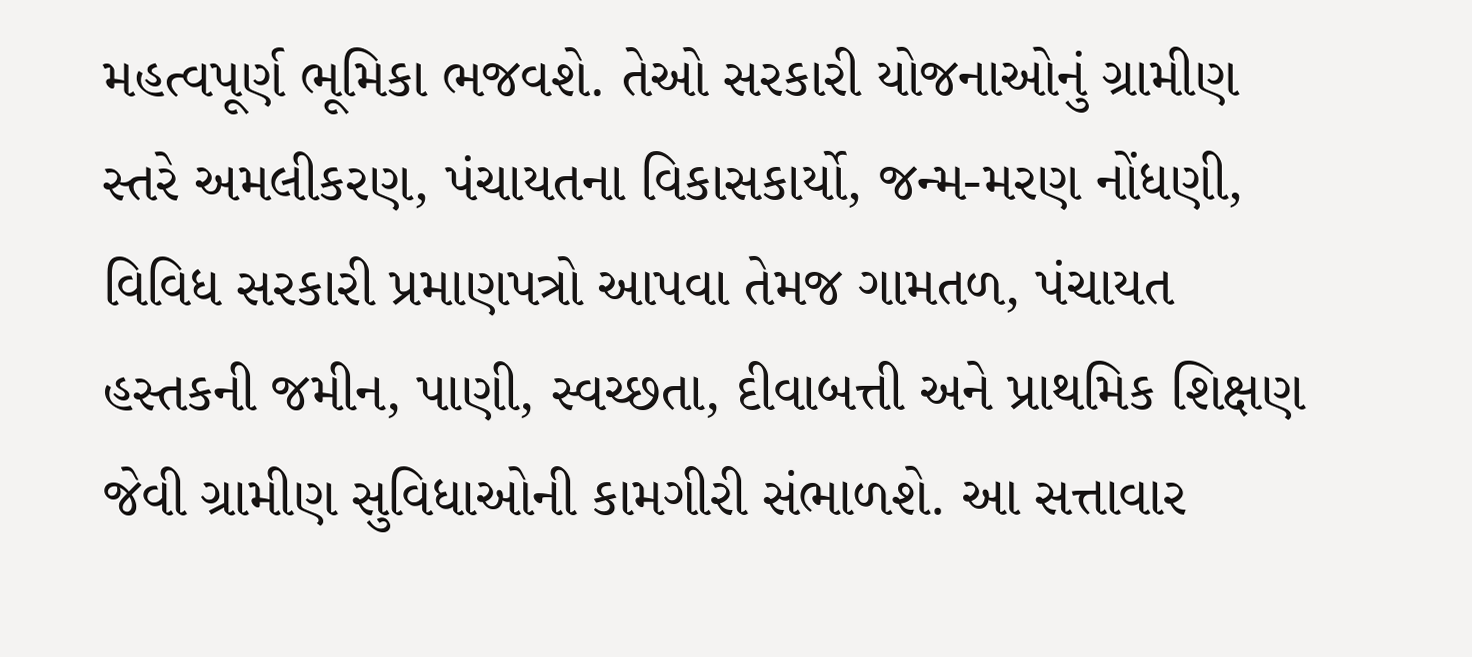મહત્વપૂર્ણ ભૂમિકા ભજવશે. તેઓ સરકારી યોજનાઓનું ગ્રામીણ સ્તરે અમલીકરણ, પંચાયતના વિકાસકાર્યો, જન્મ-મરણ નોંધણી, વિવિધ સરકારી પ્રમાણપત્રો આપવા તેમજ ગામતળ, પંચાયત હસ્તકની જમીન, પાણી, સ્વચ્છતા, દીવાબત્તી અને પ્રાથમિક શિક્ષણ જેવી ગ્રામીણ સુવિધાઓની કામગીરી સંભાળશે. આ સત્તાવાર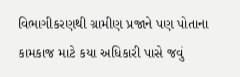વિભાગીકરણથી ગ્રામીણ પ્રજાને પણ પોતાના કામકાજ માટે કયા અધિકારી પાસે જવું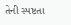તેની સ્પષ્ટતા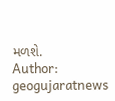મળશે.
Author: geogujaratnews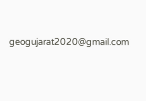geogujarat2020@gmail.com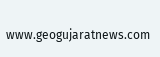www.geogujaratnews.com